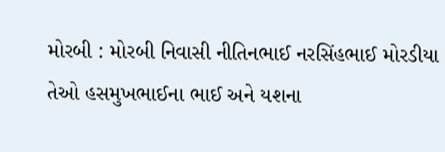મોરબી : મોરબી નિવાસી નીતિનભાઈ નરસિંહભાઈ મોરડીયા તેઓ હસમુખભાઈના ભાઈ અને યશના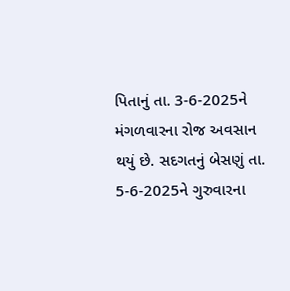પિતાનું તા. 3-6-2025ને મંગળવારના રોજ અવસાન થયું છે. સદગતનું બેસણું તા. 5-6-2025ને ગુરુવારના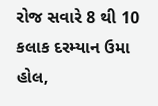રોજ સવારે 8 થી 10 કલાક દરમ્યાન ઉમા હોલ,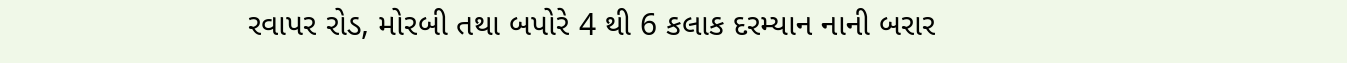રવાપર રોડ, મોરબી તથા બપોરે 4 થી 6 કલાક દરમ્યાન નાની બરાર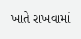ખાતે રાખવામાં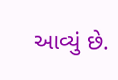આવ્યું છે.